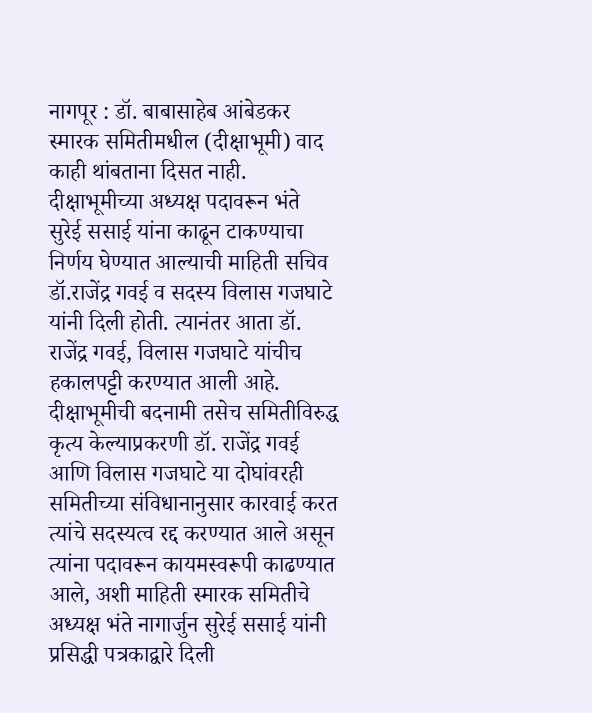नागपूर : डॉ. बाबासाहेब आंबेडकर स्मारक समितीमधील (दीक्षाभूमी) वाद काही थांबताना दिसत नाही. दीक्षाभूमीच्या अध्यक्ष पदावरून भंते सुरेई ससाई यांना काढून टाकण्याचा निर्णय घेण्यात आल्याची माहिती सचिव डॉ.राजेंद्र गवई व सदस्य विलास गजघाटे यांनी दिली होती. त्यानंतर आता डॉ. राजेंद्र गवई, विलास गजघाटे यांचीच हकालपट्टी करण्यात आली आहे.
दीक्षाभूमीची बदनामी तसेच समितीविरुद्ध कृत्य केल्याप्रकरणी डॉ. राजेंद्र गवई आणि विलास गजघाटे या दोघांवरही समितीच्या संविधानानुसार कारवाई करत त्यांचे सदस्यत्व रद्द करण्यात आले असून त्यांना पदावरून कायमस्वरूपी काढण्यात आले, अशी माहिती स्मारक समितीचे अध्यक्ष भंते नागार्जुन सुरेई ससाई यांनी प्रसिद्धी पत्रकाद्वारे दिली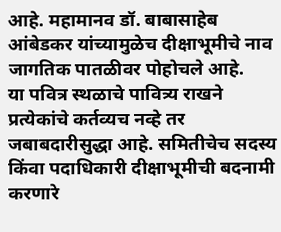आहे. महामानव डॉ. बाबासाहेब आंबेडकर यांच्यामुळेच दीक्षाभूमीचे नाव जागतिक पातळीवर पोहोचले आहे.
या पवित्र स्थळाचे पावित्र्य राखने प्रत्येकांचे कर्तव्यच नव्हे तर जबाबदारीसुद्धा आहे. समितीचेच सदस्य किंवा पदाधिकारी दीक्षाभूमीची बदनामी करणारे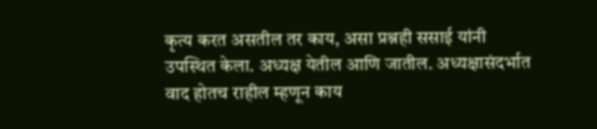कृत्य करत असतील तर काय, असा प्रश्नही ससाई यांनी उपस्थित केला. अध्यक्ष येतील आणि जातील. अध्यक्षासंदर्भात वाद होतच राहील म्हणून काय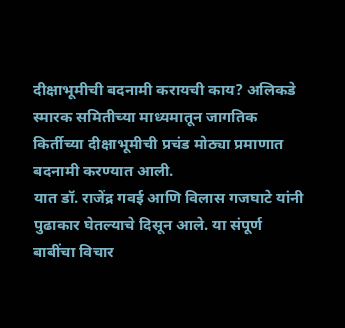दीक्षाभूमीची बदनामी करायची काय? अलिकडे स्मारक समितीच्या माध्यमातून जागतिक किर्तीच्या दीक्षाभूमीची प्रचंड मोठ्या प्रमाणात बदनामी करण्यात आली.
यात डॉ. राजेंद्र गवई आणि विलास गजघाटे यांनी पुढाकार घेतल्याचे दिसून आले. या संपूर्ण बाबींचा विचार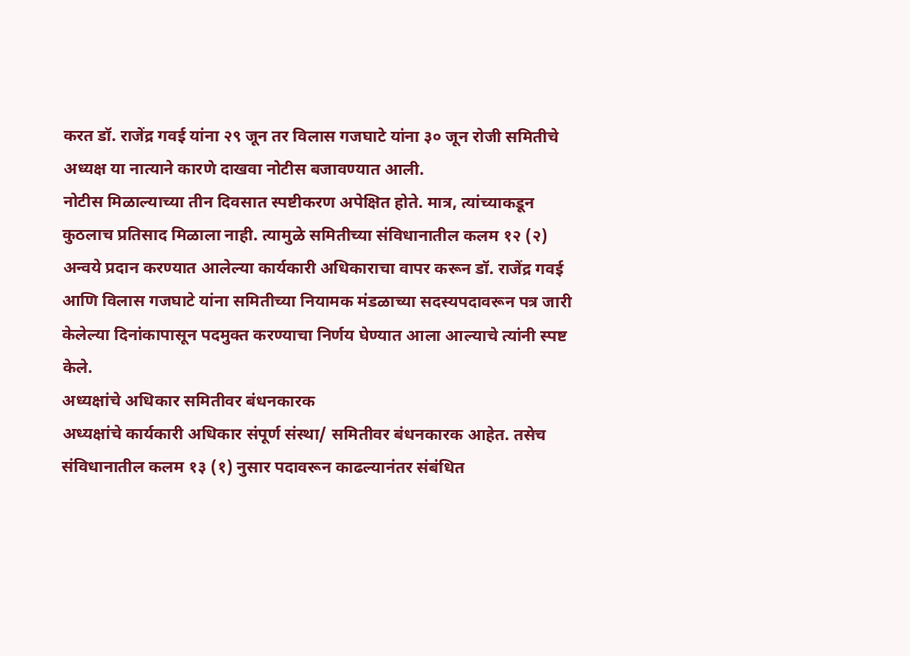करत डॉ. राजेंद्र गवई यांना २९ जून तर विलास गजघाटे यांना ३० जून रोजी समितीचे अध्यक्ष या नात्याने कारणे दाखवा नोटीस बजावण्यात आली.
नोटीस मिळाल्याच्या तीन दिवसात स्पष्टीकरण अपेक्षित होते. मात्र, त्यांच्याकडून कुठलाच प्रतिसाद मिळाला नाही. त्यामुळे समितीच्या संविधानातील कलम १२ (२) अन्वये प्रदान करण्यात आलेल्या कार्यकारी अधिकाराचा वापर करून डॉ. राजेंद्र गवई आणि विलास गजघाटे यांना समितीच्या नियामक मंडळाच्या सदस्यपदावरून पत्र जारी केलेल्या दिनांकापासून पदमुक्त करण्याचा निर्णय घेण्यात आला आल्याचे त्यांनी स्पष्ट केले.
अध्यक्षांचे अधिकार समितीवर बंधनकारक
अध्यक्षांचे कार्यकारी अधिकार संपूर्ण संस्था/ समितीवर बंधनकारक आहेत. तसेच संविधानातील कलम १३ (१) नुसार पदावरून काढल्यानंतर संबंधित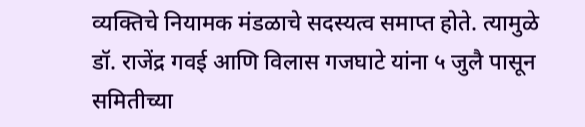व्यक्तिचे नियामक मंडळाचे सदस्यत्व समाप्त होते. त्यामुळे डॉ. राजेंद्र गवई आणि विलास गजघाटे यांना ५ जुलै पासून समितीच्या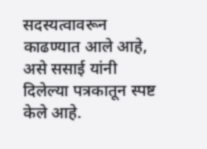सदस्यत्वावरून काढण्यात आले आहे, असे ससाई यांनी दिलेल्या पत्रकातून स्पष्ट केले आहे.